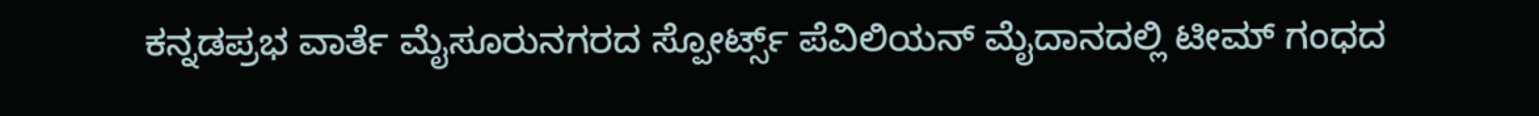ಕನ್ನಡಪ್ರಭ ವಾರ್ತೆ ಮೈಸೂರುನಗರದ ಸ್ಪೋರ್ಟ್ಸ್ ಪೆವಿಲಿಯನ್ ಮೈದಾನದಲ್ಲಿ ಟೀಮ್ ಗಂಧದ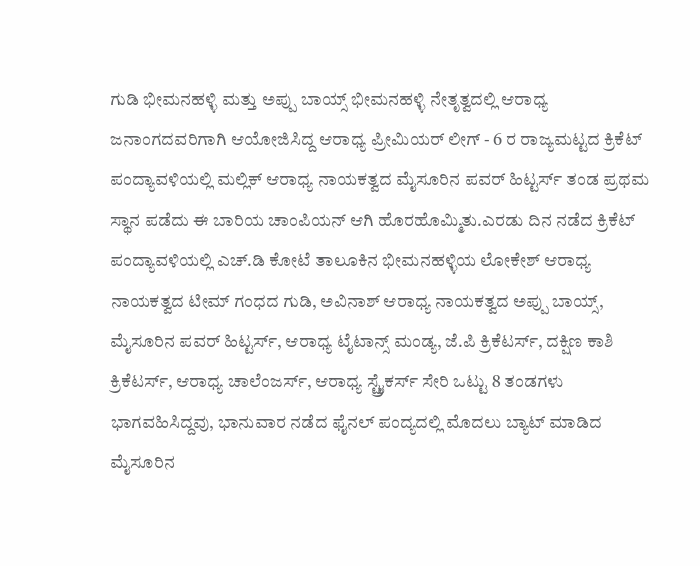ಗುಡಿ ಭೀಮನಹಳ್ಳಿ ಮತ್ತು ಅಪ್ಪು ಬಾಯ್ಸ್ ಭೀಮನಹಳ್ಳಿ ನೇತೃತ್ವದಲ್ಲಿ ಆರಾಧ್ಯ ಜನಾಂಗದವರಿಗಾಗಿ ಆಯೋಜಿಸಿದ್ದ ಆರಾಧ್ಯ ಪ್ರೀಮಿಯರ್ ಲೀಗ್ - 6 ರ ರಾಜ್ಯಮಟ್ಟದ ಕ್ರಿಕೆಟ್ ಪಂದ್ಯಾವಳಿಯಲ್ಲಿ ಮಲ್ಲಿಕ್ ಆರಾಧ್ಯ ನಾಯಕತ್ವದ ಮೈಸೂರಿನ ಪವರ್ ಹಿಟ್ಟರ್ಸ್ ತಂಡ ಪ್ರಥಮ ಸ್ಥಾನ ಪಡೆದು ಈ ಬಾರಿಯ ಚಾಂಪಿಯನ್ ಆಗಿ ಹೊರಹೊಮ್ಮಿತು.ಎರಡು ದಿನ ನಡೆದ ಕ್ರಿಕೆಟ್ ಪಂದ್ಯಾವಳಿಯಲ್ಲಿ ಎಚ್.ಡಿ ಕೋಟೆ ತಾಲೂಕಿನ ಭೀಮನಹಳ್ಳಿಯ ಲೋಕೇಶ್ ಆರಾಧ್ಯ ನಾಯಕತ್ವದ ಟೀಮ್ ಗಂಧದ ಗುಡಿ, ಅವಿನಾಶ್ ಆರಾಧ್ಯ ನಾಯಕತ್ವದ ಅಪ್ಪು ಬಾಯ್ಸ್, ಮೈಸೂರಿನ ಪವರ್ ಹಿಟ್ಟರ್ಸ್, ಆರಾಧ್ಯ ಟೈಟಾನ್ಸ್ ಮಂಡ್ಯ, ಜೆ.ಪಿ ಕ್ರಿಕೆಟರ್ಸ್, ದಕ್ಷಿಣ ಕಾಶಿ ಕ್ರಿಕೆಟರ್ಸ್, ಆರಾಧ್ಯ ಚಾಲೆಂಜರ್ಸ್, ಆರಾಧ್ಯ ಸ್ಟ್ರೈಕರ್ಸ್ ಸೇರಿ ಒಟ್ಟು 8 ತಂಡಗಳು ಭಾಗವಹಿಸಿದ್ದವು, ಭಾನುವಾರ ನಡೆದ ಫೈನಲ್ ಪಂದ್ಯದಲ್ಲಿ ಮೊದಲು ಬ್ಯಾಟ್ ಮಾಡಿದ ಮೈಸೂರಿನ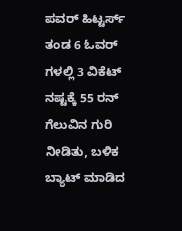ಪವರ್ ಹಿಟ್ಟರ್ಸ್ ತಂಡ 6 ಓವರ್ ಗಳಲ್ಲಿ 3 ವಿಕೆಟ್ ನಷ್ಟಕ್ಕೆ 55 ರನ್ ಗೆಲುವಿನ ಗುರಿ ನೀಡಿತು, ಬಳಿಕ ಬ್ಯಾಟ್ ಮಾಡಿದ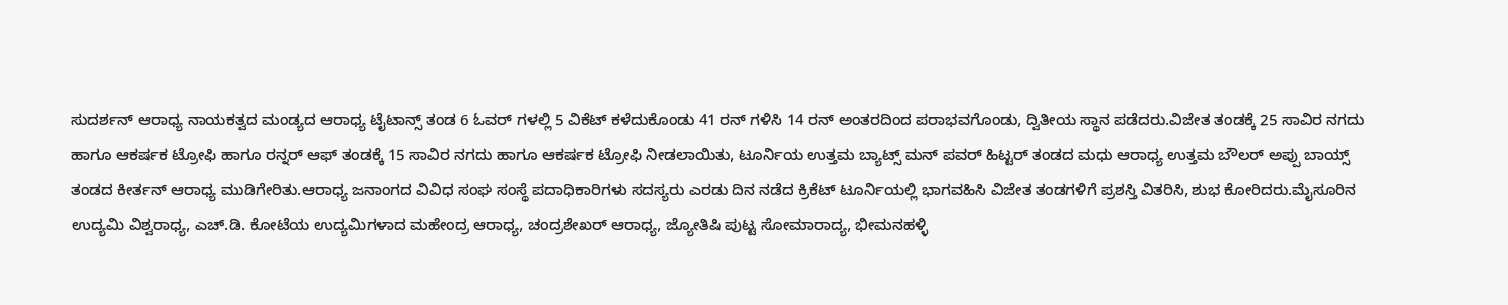ಸುದರ್ಶನ್ ಆರಾಧ್ಯ ನಾಯಕತ್ವದ ಮಂಡ್ಯದ ಆರಾಧ್ಯ ಟೈಟಾನ್ಸ್ ತಂಡ 6 ಓವರ್ ಗಳಲ್ಲಿ 5 ವಿಕೆಟ್ ಕಳೆದುಕೊಂಡು 41 ರನ್ ಗಳಿಸಿ 14 ರನ್ ಅಂತರದಿಂದ ಪರಾಭವಗೊಂಡು, ದ್ವಿತೀಯ ಸ್ಥಾನ ಪಡೆದರು.ವಿಜೇತ ತಂಡಕ್ಕೆ 25 ಸಾವಿರ ನಗದು ಹಾಗೂ ಆಕರ್ಷಕ ಟ್ರೋಫಿ ಹಾಗೂ ರನ್ನರ್ ಆಫ್ ತಂಡಕ್ಕೆ 15 ಸಾವಿರ ನಗದು ಹಾಗೂ ಆಕರ್ಷಕ ಟ್ರೋಫಿ ನೀಡಲಾಯಿತು, ಟೂರ್ನಿಯ ಉತ್ತಮ ಬ್ಯಾಟ್ಸ್ ಮನ್ ಪವರ್ ಹಿಟ್ಟರ್ ತಂಡದ ಮಧು ಆರಾಧ್ಯ ಉತ್ತಮ ಬೌಲರ್ ಅಪ್ಪು ಬಾಯ್ಸ್ ತಂಡದ ಕೀರ್ತನ್ ಆರಾಧ್ಯ ಮುಡಿಗೇರಿತು.ಆರಾಧ್ಯ ಜನಾಂಗದ ವಿವಿಧ ಸಂಘ ಸಂಸ್ಥೆ ಪದಾಧಿಕಾರಿಗಳು ಸದಸ್ಯರು ಎರಡು ದಿನ ನಡೆದ ಕ್ರಿಕೆಟ್ ಟೂರ್ನಿಯಲ್ಲಿ ಭಾಗವಹಿಸಿ ವಿಜೇತ ತಂಡಗಳಿಗೆ ಪ್ರಶಸ್ತಿ ವಿತರಿಸಿ, ಶುಭ ಕೋರಿದರು.ಮೈಸೂರಿನ ಉದ್ಯಮಿ ವಿಶ್ವರಾಧ್ಯ, ಎಚ್.ಡಿ. ಕೋಟೆಯ ಉದ್ಯಮಿಗಳಾದ ಮಹೇಂದ್ರ ಆರಾಧ್ಯ, ಚಂದ್ರಶೇಖರ್ ಆರಾಧ್ಯ, ಜ್ಯೋತಿಷಿ ಪುಟ್ಟ ಸೋಮಾರಾದ್ಯ, ಭೀಮನಹಳ್ಳಿ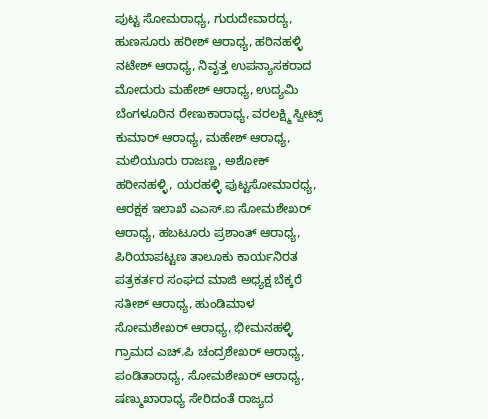ಪುಟ್ಟ ಸೋಮರಾಧ್ಯ, ಗುರುದೇವಾರದ್ಯ, ಹುಣಸೂರು ಹರೀಶ್ ಆರಾಧ್ಯ, ಹರಿನಹಳ್ಳಿ ನಟೇಶ್ ಆರಾಧ್ಯ, ನಿವೃತ್ತ ಉಪನ್ಯಾಸಕರಾದ ಮೋದುರು ಮಹೇಶ್ ಆರಾಧ್ಯ, ಉದ್ಯಮಿ ಬೆಂಗಳೂರಿನ ರೇಣುಕಾರಾಧ್ಯ, ವರಲಕ್ಷ್ಮಿ ಸ್ವೀಟ್ಸ್ ಕುಮಾರ್ ಆರಾಧ್ಯ, ಮಹೇಶ್ ಆರಾಧ್ಯ, ಮಲಿಯೂರು ರಾಜಣ್ಣ, ಅಶೋಕ್ ಹರೀನಹಳ್ಳಿ, ಯರಹಳ್ಳಿ ಪುಟ್ಟಸೋಮಾರಧ್ಯ, ಆರಕ್ಷಕ ಇಲಾಖೆ ಎಎಸ್.ಐ ಸೋಮಶೇಖರ್ ಆರಾಧ್ಯ, ಹಬಟೂರು ಪ್ರಶಾಂತ್ ಆರಾಧ್ಯ, ಪಿರಿಯಾಪಟ್ಟಣ ತಾಲೂಕು ಕಾರ್ಯನಿರತ ಪತ್ರಕರ್ತರ ಸಂಘದ ಮಾಜಿ ಅಧ್ಯಕ್ಷ ಬೆಕ್ಕರೆ ಸತೀಶ್ ಆರಾಧ್ಯ, ಹುಂಡಿಮಾಳ ಸೋಮಶೇಖರ್ ಆರಾಧ್ಯ, ಭೀಮನಹಳ್ಳಿ ಗ್ರಾಮದ ಎಚ್.ಪಿ ಚಂದ್ರಶೇಖರ್ ಆರಾಧ್ಯ, ಪಂಡಿತಾರಾಧ್ಯ, ಸೋಮಶೇಖರ್ ಆರಾಧ್ಯ, ಷಣ್ಮುಖಾರಾಧ್ಯ ಸೇರಿದಂತೆ ರಾಜ್ಯದ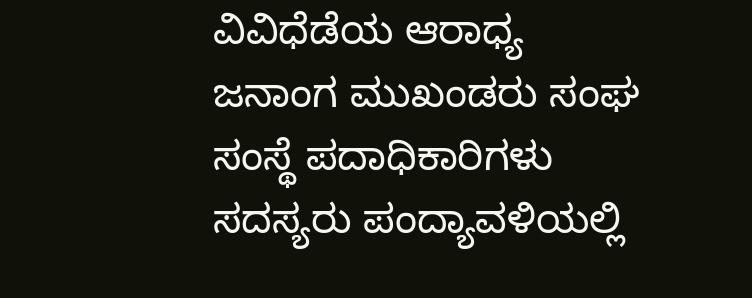ವಿವಿಧೆಡೆಯ ಆರಾಧ್ಯ ಜನಾಂಗ ಮುಖಂಡರು ಸಂಘ ಸಂಸ್ಥೆ ಪದಾಧಿಕಾರಿಗಳು ಸದಸ್ಯರು ಪಂದ್ಯಾವಳಿಯಲ್ಲಿ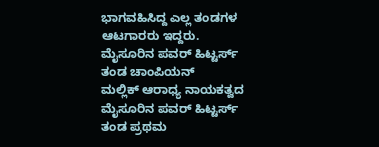ಭಾಗವಹಿಸಿದ್ದ ಎಲ್ಲ ತಂಡಗಳ ಆಟಗಾರರು ಇದ್ದರು.
ಮೈಸೂರಿನ ಪವರ್ ಹಿಟ್ಟರ್ಸ್ ತಂಡ ಚಾಂಪಿಯನ್
ಮಲ್ಲಿಕ್ ಆರಾಧ್ಯ ನಾಯಕತ್ವದ ಮೈಸೂರಿನ ಪವರ್ ಹಿಟ್ಟರ್ಸ್ ತಂಡ ಪ್ರಥಮ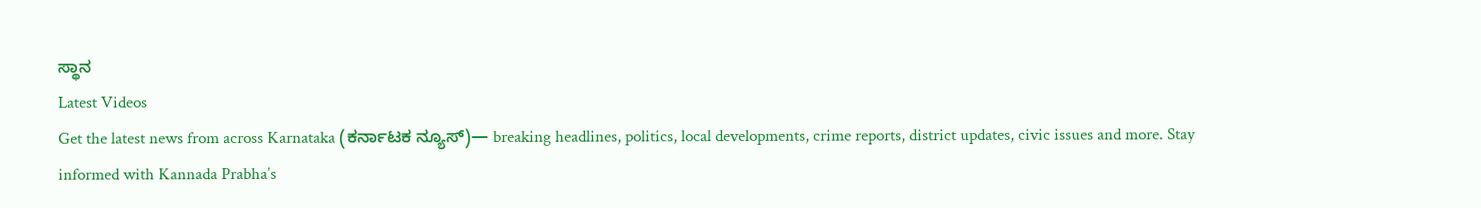ಸ್ಥಾನ
Latest Videos
Get the latest news from across Karnataka (ಕರ್ನಾಟಕ ನ್ಯೂಸ್)— breaking headlines, politics, local developments, crime reports, district updates, civic issues and more. Stay informed with Kannada Prabha’s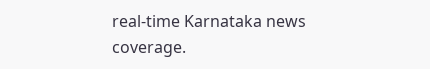real‑time Karnataka news coverage.